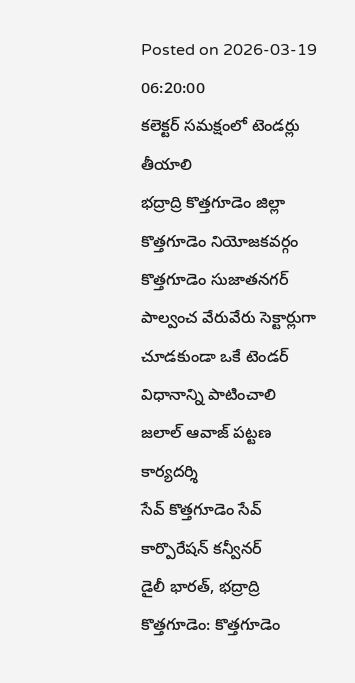Posted on 2026-03-19 06:20:00
కలెక్టర్ సమక్షంలో టెండర్లు తీయాలి
భద్రాద్రి కొత్తగూడెం జిల్లా కొత్తగూడెం నియోజకవర్గం కొత్తగూడెం సుజాతనగర్ పాల్వంచ వేరువేరు సెక్టార్లుగా చూడకుండా ఒకే టెండర్ విధానాన్ని పాటించాలి
జలాల్ ఆవాజ్ పట్టణ కార్యదర్శి
సేవ్ కొత్తగూడెం సేవ్ కార్పొరేషన్ కన్వీనర్
డైలీ భారత్, భద్రాద్రి కొత్తగూడెం: కొత్తగూడెం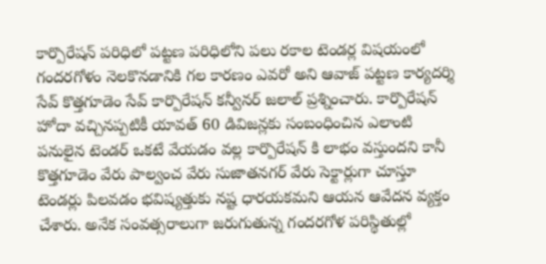కార్పొరేషన్ పరిధిలో పట్టణ పరిధిలోని పలు రకాల టెండర్ల విషయంలో గందరగోళం నెలకొనడానికి గల కారణం ఎవరో అని ఆవాజ్ పట్టణ కార్యదర్శి సేవ్ కొత్తగూడెం సేవ్ కార్పొరేషన్ కన్వీనర్ జలాల్ ప్రశ్నించారు. కార్పొరేషన్ హోదా వచ్చినప్పటికీ యావత్ 60 డివిజన్లకు సంబంధించిన ఎలాంటి పనులైన టెండర్ ఒకటే వేయడం వల్ల కార్పొరేషన్ కి లాభం వస్తుందని కానీ కొత్తగూడెం వేరు పాల్వంచ వేరు సుజాతనగర్ వేరు సెక్టార్లుగా చూస్తూ టెండర్లు పిలవడం భవిష్యత్తుకు నష్ట ధారయకమని ఆయన ఆవేదన వ్యక్తం చేశారు. అనేక సంవత్సరాలుగా జరుగుతున్న గందరగోళ పరిస్థితుల్లో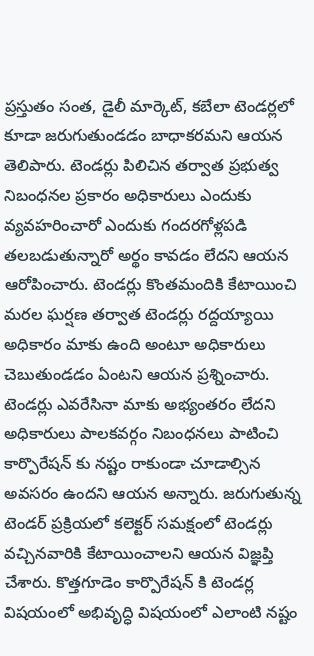ప్రస్తుతం సంత, డైలీ మార్కెట్, కబేలా టెండర్లలో కూడా జరుగుతుండడం బాధాకరమని ఆయన తెలిపారు. టెండర్లు పిలిచిన తర్వాత ప్రభుత్వ నిబంధనల ప్రకారం అధికారులు ఎందుకు వ్యవహరించారో ఎందుకు గందరగోళ్లపడి తలబడుతున్నారో అర్థం కావడం లేదని ఆయన ఆరోపించారు. టెండర్లు కొంతమందికి కేటాయించి మరల ఘర్షణ తర్వాత టెండర్లు రద్దయ్యాయి అధికారం మాకు ఉంది అంటూ అధికారులు చెబుతుండడం ఏంటని ఆయన ప్రశ్నించారు. టెండర్లు ఎవరేసినా మాకు అభ్యంతరం లేదని అధికారులు పాలకవర్గం నిబంధనలు పాటించి కార్పొరేషన్ కు నష్టం రాకుండా చూడాల్సిన అవసరం ఉందని ఆయన అన్నారు. జరుగుతున్న టెండర్ ప్రక్రియలో కలెక్టర్ సమక్షంలో టెండర్లు వచ్చినవారికి కేటాయించాలని ఆయన విజ్ఞప్తి చేశారు. కొత్తగూడెం కార్పొరేషన్ కి టెండర్ల విషయంలో అభివృద్ధి విషయంలో ఎలాంటి నష్టం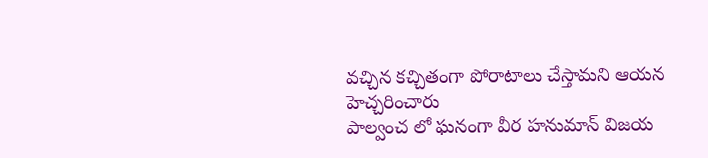వచ్చిన కచ్చితంగా పోరాటాలు చేస్తామని ఆయన హెచ్చరించారు
పాల్వంచ లో ఘనంగా వీర హనుమాన్ విజయ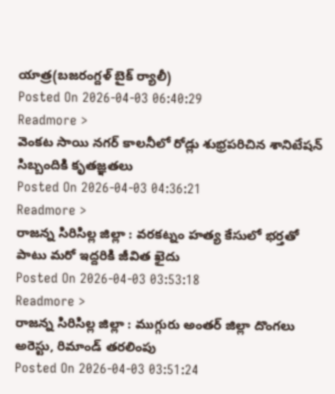యాత్ర(బజరంగ్దళ్ బైక్ ర్యాలీ)
Posted On 2026-04-03 06:40:29
Readmore >
వెంకట సాయి నగర్ కాలనీలో రోడ్లు శుభ్రపరిచిన శానిటేషన్ సిబ్బందికి కృతజ్ఞతలు
Posted On 2026-04-03 04:36:21
Readmore >
రాజన్న సిరిసిల్ల జిల్లా : వరకట్నం హత్య కేసులో భర్తతో పాటు మరో ఇద్దరికి జీవిత ఖైదు
Posted On 2026-04-03 03:53:18
Readmore >
రాజన్న సిరిసిల్ల జిల్లా : ముగ్గురు అంతర్ జిల్లా దొంగలు అరెస్టు, రిమాండ్ తరలింపు
Posted On 2026-04-03 03:51:24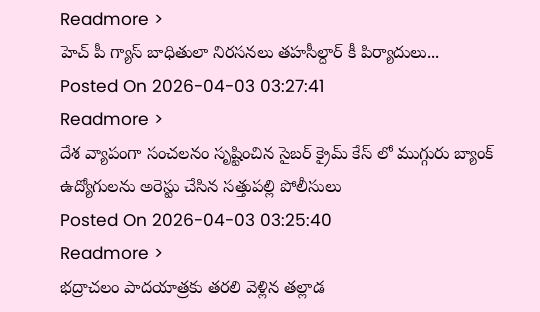Readmore >
హెచ్ పీ గ్యాస్ బాధితులా నిరసనలు తహసీల్దార్ కీ పిర్యాదులు...
Posted On 2026-04-03 03:27:41
Readmore >
దేశ వ్యాపంగా సంచలనం సృష్టించిన సైబర్ క్రైమ్ కేస్ లో ముగ్గురు బ్యాంక్ ఉద్యోగులను అరెస్టు చేసిన సత్తుపల్లి పోలీసులు
Posted On 2026-04-03 03:25:40
Readmore >
భద్రాచలం పాదయాత్రకు తరలి వెళ్లిన తల్లాడ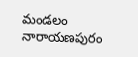మండలం నారాయణపురం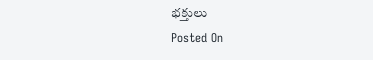భక్తులు
Posted On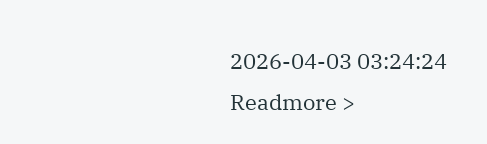2026-04-03 03:24:24
Readmore >